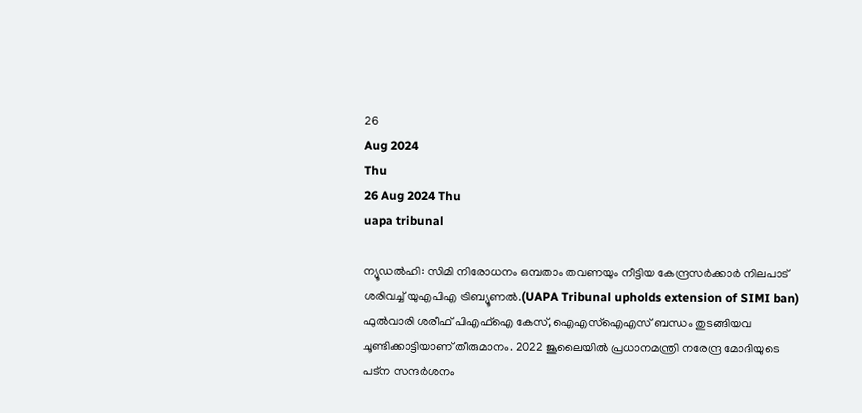26
Aug 2024
Thu
26 Aug 2024 Thu
uapa tribunal

ന്യൂഡല്‍ഹി: സിമി നിരോധനം ഒമ്പതാം തവണയും നീട്ടിയ കേന്ദ്രസര്‍ക്കാര്‍ നിലപാട് ശരിവച്ച് യുഎപിഎ ട്രിബ്യൂണല്‍.(UAPA Tribunal upholds extension of SIMI ban)  ഫുല്‍വാരി ശരീഫ് പിഎഫ്‌ഐ കേസ്, ഐഎസ്‌ഐഎസ് ബന്ധം തുടങ്ങിയവ ചൂണ്ടിക്കാട്ടിയാണ് തീരുമാനം. 2022 ജൂലൈയില്‍ പ്രധാനമന്ത്രി നരേന്ദ്ര മോദിയുടെ പട്‌ന സന്ദര്‍ശനം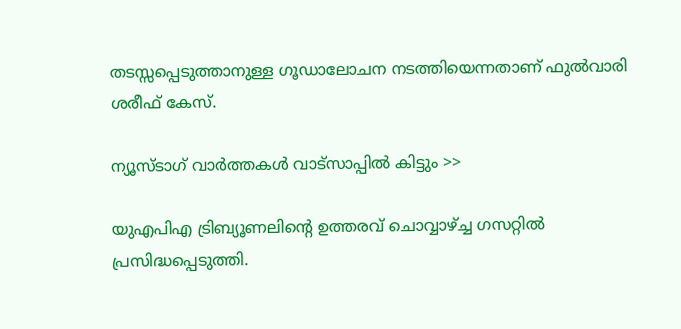തടസ്സപ്പെടുത്താനുള്ള ഗൂഡാലോചന നടത്തിയെന്നതാണ് ഫുല്‍വാരി ശരീഫ് കേസ്.

ന്യൂസ്ടാഗ് വാര്‍ത്തകള്‍ വാട്‌സാപ്പില്‍ കിട്ടും >>

യുഎപിഎ ട്രിബ്യൂണലിന്റെ ഉത്തരവ് ചൊവ്വാഴ്ച്ച ഗസറ്റില്‍ പ്രസിദ്ധപ്പെടുത്തി.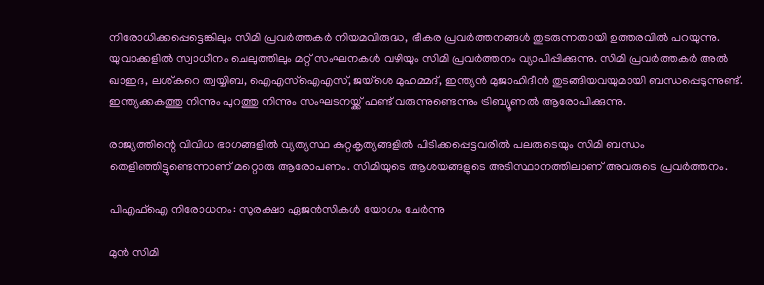നിരോധിക്കപ്പെട്ടെങ്കിലും സിമി പ്രവര്‍ത്തകര്‍ നിയമവിരുദ്ധ, ഭീകര പ്രവര്‍ത്തനങ്ങള്‍ തുടരുന്നതായി ഉത്തരവില്‍ പറയുന്നു. യുവാക്കളില്‍ സ്വാധീനം ചെലുത്തിലും മറ്റ് സംഘനകള്‍ വഴിയും സിമി പ്രവര്‍ത്തനം വ്യാപിപ്പിക്കുന്നു. സിമി പ്രവര്‍ത്തകര്‍ അല്‍ ഖാഇദ, ലശ്കറെ ത്വയ്യിബ, ഐഎസ്‌ഐഎസ്, ജയ്‌ശെ മുഹമ്മദ്, ഇന്ത്യന്‍ മുജാഹിദീന്‍ തുടങ്ങിയവയുമായി ബന്ധപ്പെടുന്നുണ്ട്. ഇന്ത്യക്കകത്തു നിന്നും പുറത്തു നിന്നും സംഘടനയ്ക്ക് ഫണ്ട് വരുന്നുണ്ടെന്നും ട്രിബ്യൂണല്‍ ആരോപിക്കുന്നു.

രാജ്യത്തിന്റെ വിവിധ ഭാഗങ്ങളില്‍ വ്യത്യസ്ഥ കുറ്റകൃത്യങ്ങളില്‍ പിടിക്കപ്പെട്ടവരില്‍ പലരുടെയും സിമി ബന്ധം തെളിഞ്ഞിട്ടുണ്ടെന്നാണ് മറ്റൊരു ആരോപണം. സിമിയുടെ ആശയങ്ങളുടെ അടിസ്ഥാനത്തിലാണ് അവരുടെ പ്രവര്‍ത്തനം.

പിഎഫ്ഐ നിരോധനം: സുരക്ഷാ ഏജൻസികൾ യോഗം ചേർന്നു

മുന്‍ സിമി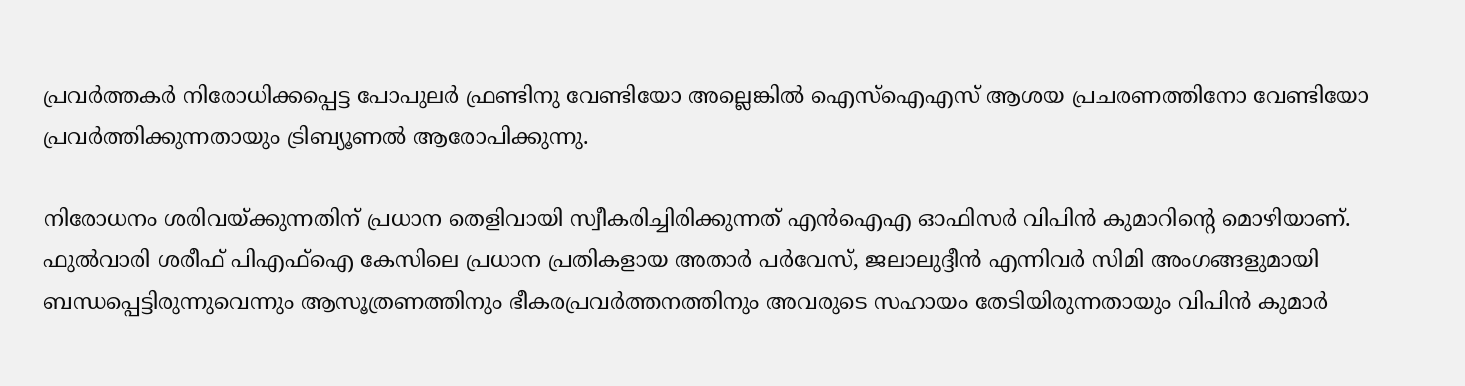പ്രവര്‍ത്തകര്‍ നിരോധിക്കപ്പെട്ട പോപുലര്‍ ഫ്രണ്ടിനു വേണ്ടിയോ അല്ലെങ്കില്‍ ഐസ്‌ഐഎസ് ആശയ പ്രചരണത്തിനോ വേണ്ടിയോ പ്രവര്‍ത്തിക്കുന്നതായും ട്രിബ്യൂണല്‍ ആരോപിക്കുന്നു.

നിരോധനം ശരിവയ്ക്കുന്നതിന് പ്രധാന തെളിവായി സ്വീകരിച്ചിരിക്കുന്നത് എന്‍ഐഎ ഓഫിസര്‍ വിപിന്‍ കുമാറിന്റെ മൊഴിയാണ്. ഫുല്‍വാരി ശരീഫ് പിഎഫ്‌ഐ കേസിലെ പ്രധാന പ്രതികളായ അതാര്‍ പര്‍വേസ്, ജലാലുദ്ദീന്‍ എന്നിവര്‍ സിമി അംഗങ്ങളുമായി ബന്ധപ്പെട്ടിരുന്നുവെന്നും ആസൂത്രണത്തിനും ഭീകരപ്രവര്‍ത്തനത്തിനും അവരുടെ സഹായം തേടിയിരുന്നതായും വിപിന്‍ കുമാര്‍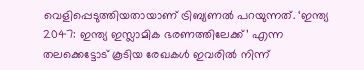വെളിപ്പെടുത്തിയതായാണ് ട്രിബ്യണല്‍ പറയുന്നത്. ‘ഇന്ത്യ 2047: ഇന്ത്യ ഇസ്ലാമിക ഭരണത്തിലേക്ക്’ എന്ന തലക്കെട്ടോട് കൂടിയ രേഖകള്‍ ഇവരില്‍ നിന്ന്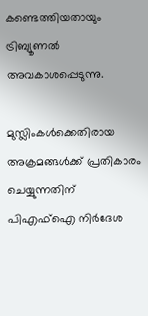കണ്ടെത്തിയതായും ട്രിബ്യൂണല്‍ അവകാശപ്പെടുന്നു.

മുസ്ലിംകള്‍ക്കെതിരായ അക്രമങ്ങള്‍ക്ക് പ്രതികാരം ചെയ്യുന്നതിന് പിഎഫ്‌ഐ നിര്‍ദേശ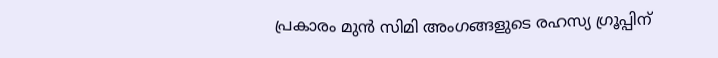പ്രകാരം മുന്‍ സിമി അംഗങ്ങളുടെ രഹസ്യ ഗ്രൂപ്പിന്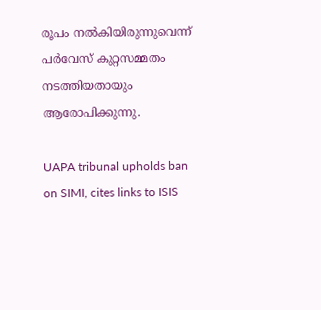രൂപം നല്‍കിയിരുന്നുവെന്ന് പര്‍വേസ് കുറ്റസമ്മതം നടത്തിയതായും ആരോപിക്കുന്നു.

UAPA tribunal upholds ban on SIMI, cites links to ISIS